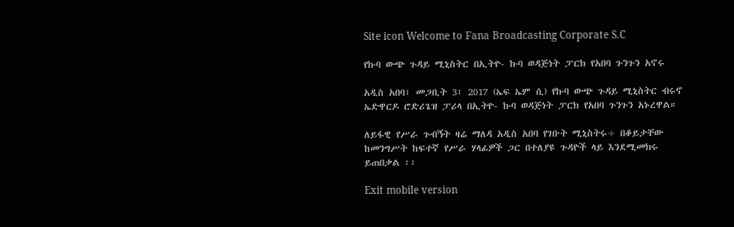Site icon Welcome to Fana Broadcasting Corporate S.C

የኩባ ውጭ ጉዳይ ሚኒስትር በኢትዮ- ኩባ ወዳጅነት ፓርክ የአበባ ጉንጉን አኖሩ

አዲስ አበባ፣ መጋቢት 3፣ 2017 (ኤፍ ኤም ሲ) የኩባ ውጭ ጉዳይ ሚኒስትር ብሩኖ ኤድዋርዶ ሮድሪጌዝ ፓሪላ በኢትዮ- ኩባ ወዳጅነት ፓርክ የአበባ ጉንጉን አኑረዋል።

ለይፋዊ የሥራ ጉብኝት ዛሬ ማለዳ አዲስ አበባ የገቡት ሚኒስትሩ÷ በቆይታቸው ከመንግሥት ከፍተኛ የሥራ ሃላፊዎች ጋር በተለያዩ ጉዳዮች ላይ እንደሚመክሩ ይጠበቃል ፡፡

Exit mobile version